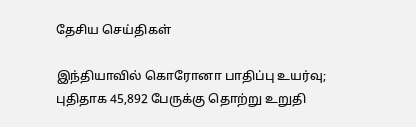தேசிய செய்திகள்

இந்தியாவில் கொரோனா பாதிப்பு உயர்வு; புதிதாக 45,892 பேருக்கு தொற்று உறுதி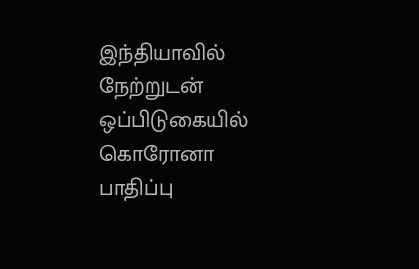இந்தியாவில் நேற்றுடன் ஒப்பிடுகையில் கொரோனா பாதிப்பு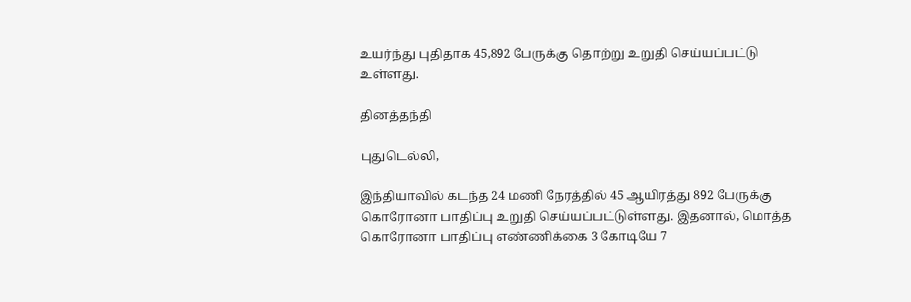உயர்ந்து புதிதாக 45,892 பேருக்கு தொற்று உறுதி செய்யப்பட்டு உள்ளது.

தினத்தந்தி

புதுடெல்லி,

இந்தியாவில் கடந்த 24 மணி நேரத்தில் 45 ஆயிரத்து 892 பேருக்கு கொரோனா பாதிப்பு உறுதி செய்யப்பட்டுள்ளது. இதனால், மொத்த கொரோனா பாதிப்பு எண்ணிக்கை 3 கோடியே 7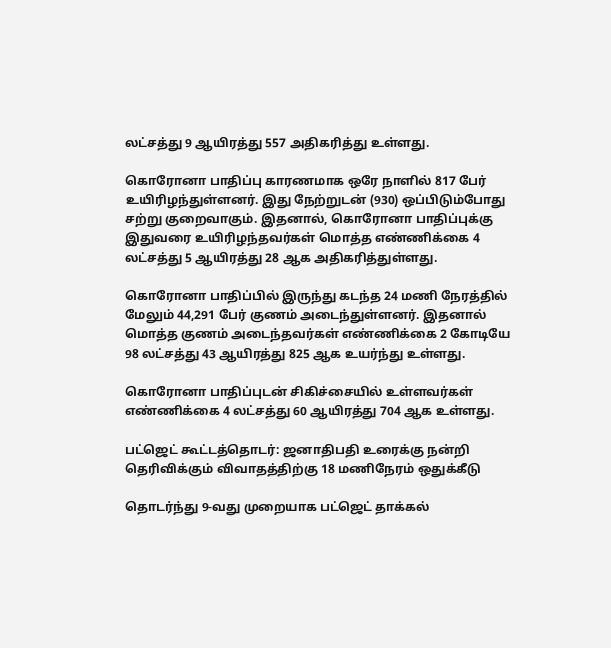லட்சத்து 9 ஆயிரத்து 557 அதிகரித்து உள்ளது.

கொரோனா பாதிப்பு காரணமாக ஒரே நாளில் 817 பேர் உயிரிழந்துள்ளனர். இது நேற்றுடன் (930) ஒப்பிடும்போது சற்று குறைவாகும். இதனால், கொரோனா பாதிப்புக்கு இதுவரை உயிரிழந்தவர்கள் மொத்த எண்ணிக்கை 4 லட்சத்து 5 ஆயிரத்து 28 ஆக அதிகரித்துள்ளது.

கொரோனா பாதிப்பில் இருந்து கடந்த 24 மணி நேரத்தில் மேலும் 44,291 பேர் குணம் அடைந்துள்ளனர். இதனால் மொத்த குணம் அடைந்தவர்கள் எண்ணிக்கை 2 கோடியே 98 லட்சத்து 43 ஆயிரத்து 825 ஆக உயர்ந்து உள்ளது.

கொரோனா பாதிப்புடன் சிகிச்சையில் உள்ளவர்கள் எண்ணிக்கை 4 லட்சத்து 60 ஆயிரத்து 704 ஆக உள்ளது.

பட்ஜெட் கூட்டத்தொடர்: ஜனாதிபதி உரைக்கு நன்றி தெரிவிக்கும் விவாதத்திற்கு 18 மணிநேரம் ஒதுக்கீடு

தொடர்ந்து 9-வது முறையாக பட்ஜெட் தாக்கல்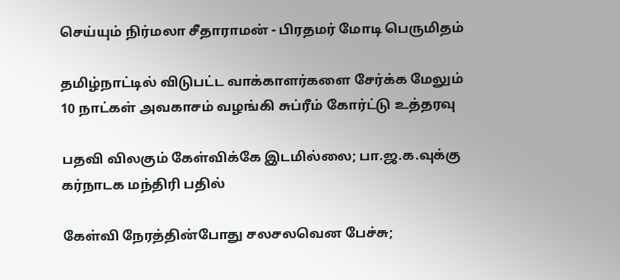செய்யும் நிர்மலா சீதாராமன் - பிரதமர் மோடி பெருமிதம்

தமிழ்நாட்டில் விடுபட்ட வாக்காளர்களை சேர்க்க மேலும் 10 நாட்கள் அவகாசம் வழங்கி சுப்ரீம் கோர்ட்டு உத்தரவு

பதவி விலகும் கேள்விக்கே இடமில்லை; பா.ஜ.க.வுக்கு கர்நாடக மந்திரி பதில்

கேள்வி நேரத்தின்போது சலசலவென பேச்சு;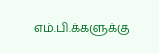எம்.பி.க்களுக்கு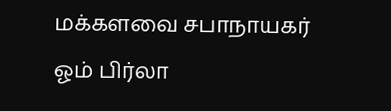மக்களவை சபாநாயகர் ஓம் பிர்லா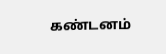கண்டனம்